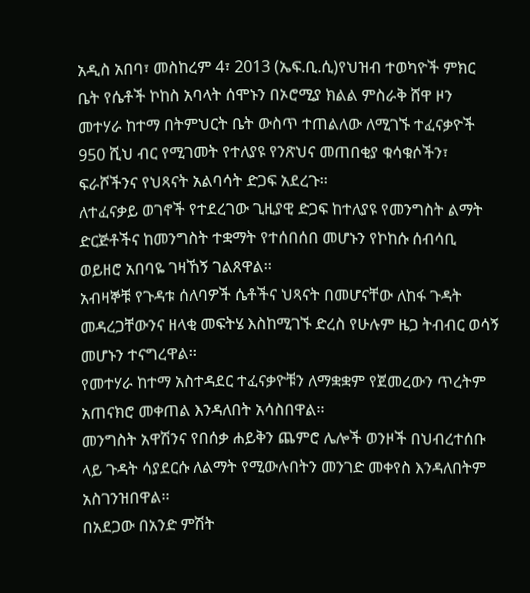አዲስ አበባ፣ መስከረም 4፣ 2013 (ኤፍ.ቢ.ሲ)የህዝብ ተወካዮች ምክር ቤት የሴቶች ኮከስ አባላት ሰሞኑን በኦሮሚያ ክልል ምስራቅ ሸዋ ዞን መተሃራ ከተማ በትምህርት ቤት ውስጥ ተጠልለው ለሚገኙ ተፈናቃዮች 950 ሺህ ብር የሚገመት የተለያዩ የንጽህና መጠበቂያ ቁሳቁሶችን፣ ፍራሾችንና የህጻናት አልባሳት ድጋፍ አደረጉ፡፡
ለተፈናቃይ ወገኖች የተደረገው ጊዚያዊ ድጋፍ ከተለያዩ የመንግስት ልማት ድርጅቶችና ከመንግስት ተቋማት የተሰበሰበ መሆኑን የኮከሱ ሰብሳቢ ወይዘሮ አበባዬ ገዛኸኝ ገልጸዋል፡፡
አብዛኞቹ የጉዳቱ ሰለባዎች ሴቶችና ህጻናት በመሆናቸው ለከፋ ጉዳት መዳረጋቸውንና ዘላቂ መፍትሄ እስከሚገኙ ድረስ የሁሉም ዜጋ ትብብር ወሳኝ መሆኑን ተናግረዋል፡፡
የመተሃራ ከተማ አስተዳደር ተፈናቃዮቹን ለማቋቋም የጀመረውን ጥረትም አጠናክሮ መቀጠል እንዳለበት አሳስበዋል፡፡
መንግስት አዋሽንና የበሰቃ ሐይቅን ጨምሮ ሌሎች ወንዞች በህብረተሰቡ ላይ ጉዳት ሳያደርሱ ለልማት የሚውሉበትን መንገድ መቀየስ እንዳለበትም አስገንዝበዋል፡፡
በአደጋው በአንድ ምሽት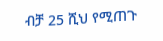ብቻ 25 ሺህ የሚጠጉ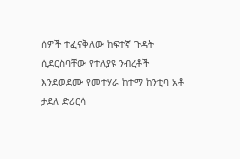ሰዎች ተፈናቅለው ከፍተኛ ጉዳት ሲደርስባቸው የተለያዩ ንብረቶች እንደወደሙ የመተሃራ ከተማ ከንቲባ አቶ ታደለ ድሪርሳ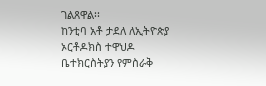ገልጸዋል፡፡
ከንቲባ አቶ ታደለ ለኢትዮጵያ ኦርቶዶክስ ተዋህዶ ቤተክርስትያን የምስራቅ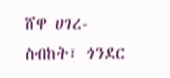ሸዋ ሀገረ-ስብከት፣ ጎንደር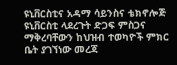ዩኒቨርስቲና አዳማ ሳይንስና ቴክኖሎጅ ዩኒቨርስቲ ላደረጉት ድጋፍ ምስጋና ማቅረባቸውን ከህዝብ ተወካዮች ምክር ቤት ያገኘነው መረጃ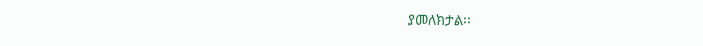ያመለክታል፡፡